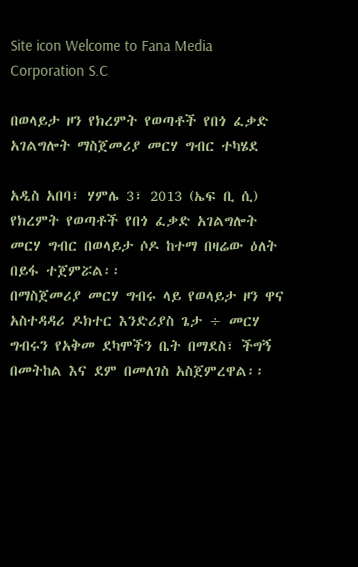Site icon Welcome to Fana Media Corporation S.C

በወላይታ ዞን የክረምት የወጣቶች የበጎ ፈቃድ አገልግሎት ማስጀመሪያ መርሃ ግብር ተካሄደ

አዲስ አበባ፣ ሃምሌ 3፣ 2013 (ኤፍ ቢ ሲ) የክረምት የወጣቶች የበጎ ፈቃድ አገልግሎት መርሃ ግብር በወላይታ ሶዶ ከተማ በዛሬው ዕለት በይፋ ተጀምሯል፡፡
በማስጀመሪያ መርሃ ግብሩ ላይ የወላይታ ዞን ዋና አስተዳዳሪ ዶክተር እንድሪያስ ጌታ ÷ መርሃ ግብሩን የአቅመ ደካሞችን ቤት በማደስ፣ ችግኝ በመትከል እና ደም በመለገስ አስጀምረዋል፡፡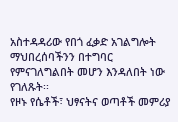አስተዳዳሪው የበጎ ፈቃድ አገልግሎት ማህበረሰባችንን በተግባር የምናገለግልበት መሆን እንዳለበት ነው የገለጹት፡፡
የዞኑ የሴቶች፣ ህፃናትና ወጣቶች መምሪያ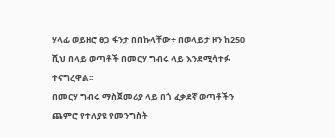ሃላፊ ወይዘሮ ፀጋ ፋንታ በበኩላቸው÷ በወላይታ ዞን ከ250 ሺህ በላይ ወጣቶች በመርሃ ግብሩ ላይ እንደሚሳተፉ ተናግረዋል፡፡
በመርሃ ግብሩ ማስጀመሪያ ላይ በጎ ፈቃደኛ ወጣቶችን ጨምሮ የተለያዩ የመንግስት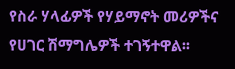የስራ ሃላፊዎች የሃይማኖት መሪዎችና የሀገር ሽማግሌዎች ተገኝተዋል፡፡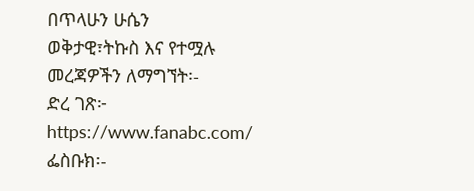በጥላሁን ሁሴን
ወቅታዊ፣ትኩስ እና የተሟሉ መረጃዎችን ለማግኘት፡-
ድረ ገጽ፦ https://www.fanabc.com/
ፌስቡክ፡-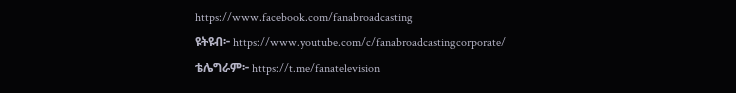https://www.facebook.com/fanabroadcasting
ዩትዩብ፦ https://www.youtube.com/c/fanabroadcastingcorporate/
ቴሌግራም፦ https://t.me/fanatelevision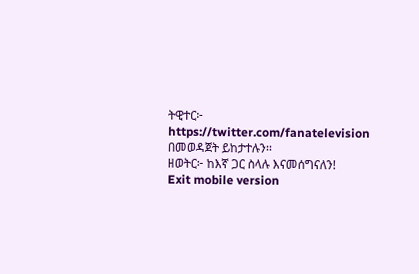ትዊተር፦ https://twitter.com/fanatelevision በመወዳጀት ይከታተሉን፡፡
ዘወትር፦ ከእኛ ጋር ስላሉ እናመሰግናለን!
Exit mobile version